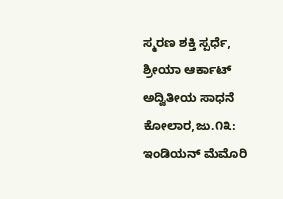ಸ್ಮರಣ ಶಕ್ತಿ ಸ್ಪರ್ಧೆ, ಶ್ರೀಯಾ ಆರ್ಕಾಟ್ ಅದ್ವಿತೀಯ ಸಾಧನೆ
ಕೋಲಾರ,ಜು.೧೩: ಇಂಡಿಯನ್ ಮೆಮೊರಿ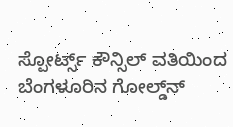ಸ್ಪೋರ್ಟ್ಸ್ ಕೌನ್ಸಿಲ್ ವತಿಯಿಂದ ಬೆಂಗಳೂರಿನ ಗೋಲ್ಡ್‌ನ್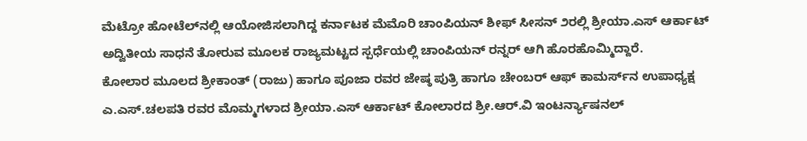ಮೆಟ್ರೋ ಹೋಟೆಲ್‌ನಲ್ಲಿ ಆಯೋಜಿಸಲಾಗಿದ್ದ ಕರ್ನಾಟಕ ಮೆಮೊರಿ ಚಾಂಪಿಯನ್ ಶೀಫ್ ಸೀಸನ್ ೨ರಲ್ಲಿ ಶ್ರೀಯಾ.ಎಸ್ ಆರ್ಕಾಟ್ ಅದ್ವಿತೀಯ ಸಾಧನೆ ತೋರುವ ಮೂಲಕ ರಾಜ್ಯಮಟ್ಟದ ಸ್ಪರ್ಧೆಯಲ್ಲಿ ಚಾಂಪಿಯನ್ ರನ್ನರ್ ಆಗಿ ಹೊರಹೊಮ್ಮಿದ್ದಾರೆ.
ಕೋಲಾರ ಮೂಲದ ಶ್ರೀಕಾಂತ್ (ರಾಜು) ಹಾಗೂ ಪೂಜಾ ರವರ ಜೇಷ್ಠ ಪುತ್ರಿ ಹಾಗೂ ಚೇಂಬರ್ ಆಫ್ ಕಾಮರ್ಸ್‌ನ ಉಪಾಧ್ಯಕ್ಷ ಎ.ಎಸ್.ಚಲಪತಿ ರವರ ಮೊಮ್ಮಗಳಾದ ಶ್ರೀಯಾ.ಎಸ್ ಆರ್ಕಾಟ್ ಕೋಲಾರದ ಶ್ರೀ.ಆರ್.ವಿ ಇಂಟರ್ನ್ಯಾಷನಲ್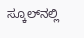ಸ್ಕೂಲ್‌ನಲ್ಲಿ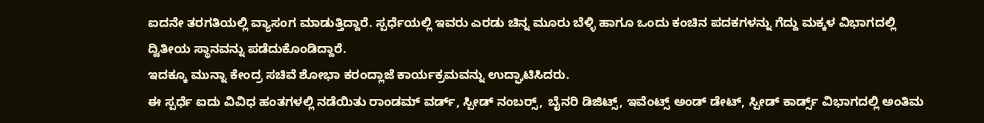ಐದನೇ ತರಗತಿಯಲ್ಲಿ ವ್ಯಾಸಂಗ ಮಾಡುತ್ತಿದ್ದಾರೆ. ಸ್ಪರ್ಧೆಯಲ್ಲಿ ಇವರು ಎರಡು ಚಿನ್ನ ಮೂರು ಬೆಳ್ಳಿ ಹಾಗೂ ಒಂದು ಕಂಚಿನ ಪದಕಗಳನ್ನು ಗೆದ್ದು ಮಕ್ಕಳ ವಿಭಾಗದಲ್ಲಿ ದ್ವಿತೀಯ ಸ್ಥಾನವನ್ನು ಪಡೆದುಕೊಂಡಿದ್ದಾರೆ.
ಇದಕ್ಕೂ ಮುನ್ನಾ ಕೇಂದ್ರ ಸಚಿವೆ ಶೋಭಾ ಕರಂದ್ಲಾಜೆ ಕಾರ್ಯಕ್ರಮವನ್ನು ಉದ್ಘಾಟಿಸಿದರು.
ಈ ಸ್ಪರ್ಧೆ ಐದು ವಿವಿಧ ಹಂತಗಳಲ್ಲಿ ನಡೆಯಿತು ರಾಂಡಮ್ ವರ್ಡ್, ಸ್ಪೀಡ್ ನಂಬರ್‍ಸ್, ಬೈನರಿ ಡಿಜಿಟ್ಸ್, ಇವೆಂಟ್ಸ್ ಅಂಡ್ ಡೇಟ್, ಸ್ಪೀಡ್ ಕಾರ್ಡ್ಸ್ ವಿಭಾಗದಲ್ಲಿ ಅಂತಿಮ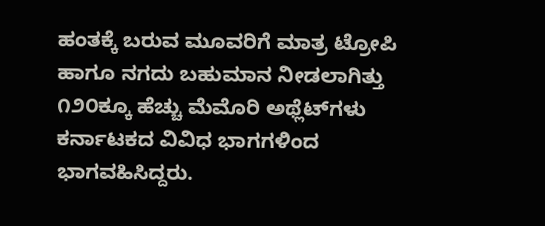ಹಂತಕ್ಕೆ ಬರುವ ಮೂವರಿಗೆ ಮಾತ್ರ ಟ್ರೋಪಿ ಹಾಗೂ ನಗದು ಬಹುಮಾನ ನೀಡಲಾಗಿತ್ತು ೧೨೦ಕ್ಕೂ ಹೆಚ್ಚು ಮೆಮೊರಿ ಅಥ್ಲೆಟ್‌ಗಳು ಕರ್ನಾಟಕದ ವಿವಿಧ ಭಾಗಗಳಿಂದ ಭಾಗವಹಿಸಿದ್ದರು.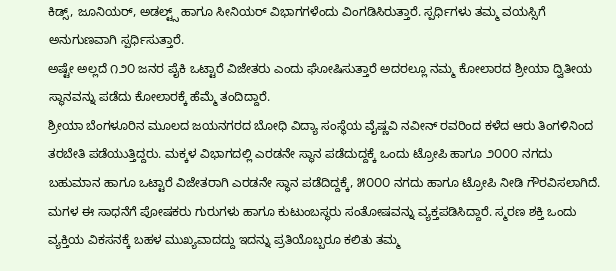ಕಿಡ್ಸ್, ಜೂನಿಯರ್, ಅಡಲ್ಟ್ಸ್ ಹಾಗೂ ಸೀನಿಯರ್ ವಿಭಾಗಗಳೆಂದು ವಿಂಗಡಿಸಿರುತ್ತಾರೆ. ಸ್ಪರ್ಧಿಗಳು ತಮ್ಮ ವಯಸ್ಸಿಗೆ ಅನುಗುಣವಾಗಿ ಸ್ಪರ್ಧಿಸುತ್ತಾರೆ.
ಅಷ್ಟೇ ಅಲ್ಲದೆ ೧೨೦ ಜನರ ಪೈಕಿ ಒಟ್ಟಾರೆ ವಿಜೇತರು ಎಂದು ಘೋಷಿಸುತ್ತಾರೆ ಅದರಲ್ಲೂ ನಮ್ಮ ಕೋಲಾರದ ಶ್ರೀಯಾ ದ್ವಿತೀಯ ಸ್ಥಾನವನ್ನು ಪಡೆದು ಕೋಲಾರಕ್ಕೆ ಹೆಮ್ಮೆ ತಂದಿದ್ದಾರೆ.
ಶ್ರೀಯಾ ಬೆಂಗಳೂರಿನ ಮೂಲದ ಜಯನಗರದ ಬೋಧಿ ವಿದ್ಯಾ ಸಂಸ್ಥೆಯ ವೈಷ್ಣವಿ ನವೀನ್ ರವರಿಂದ ಕಳೆದ ಆರು ತಿಂಗಳಿನಿಂದ ತರಬೇತಿ ಪಡೆಯುತ್ತಿದ್ದರು. ಮಕ್ಕಳ ವಿಭಾಗದಲ್ಲಿ ಎರಡನೇ ಸ್ಥಾನ ಪಡೆದುದ್ದಕ್ಕೆ ಒಂದು ಟ್ರೋಪಿ ಹಾಗೂ ೨೦೦೦ ನಗದು ಬಹುಮಾನ ಹಾಗೂ ಒಟ್ಟಾರೆ ವಿಜೇತರಾಗಿ ಎರಡನೇ ಸ್ಥಾನ ಪಡೆದಿದ್ದಕ್ಕೆ, ೫೦೦೦ ನಗದು ಹಾಗೂ ಟ್ರೋಪಿ ನೀಡಿ ಗೌರವಿಸಲಾಗಿದೆ.
ಮಗಳ ಈ ಸಾಧನೆಗೆ ಪೋಷಕರು ಗುರುಗಳು ಹಾಗೂ ಕುಟುಂಬಸ್ಥರು ಸಂತೋಷವನ್ನು ವ್ಯಕ್ತಪಡಿಸಿದ್ದಾರೆ. ಸ್ಮರಣ ಶಕ್ತಿ ಒಂದು ವ್ಯಕ್ತಿಯ ವಿಕಸನಕ್ಕೆ ಬಹಳ ಮುಖ್ಯವಾದದ್ದು ಇದನ್ನು ಪ್ರತಿಯೊಬ್ಬರೂ ಕಲಿತು ತಮ್ಮ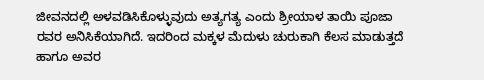ಜೀವನದಲ್ಲಿ ಅಳವಡಿಸಿಕೊಳ್ಳುವುದು ಅತ್ಯಗತ್ಯ ಎಂದು ಶ್ರೀಯಾಳ ತಾಯಿ ಪೂಜಾ ರವರ ಅನಿಸಿಕೆಯಾಗಿದೆ. ಇದರಿಂದ ಮಕ್ಕಳ ಮೆದುಳು ಚುರುಕಾಗಿ ಕೆಲಸ ಮಾಡುತ್ತದೆ ಹಾಗೂ ಅವರ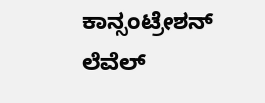ಕಾನ್ಸಂಟ್ರೇಶನ್ ಲೆವೆಲ್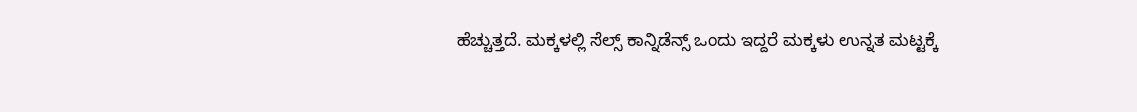ಹೆಚ್ಚುತ್ತದೆ. ಮಕ್ಕಳಲ್ಲಿ ಸೆಲ್ಸ್ ಕಾನ್ನಿಡೆನ್ಸ್ ಒಂದು ಇದ್ದರೆ ಮಕ್ಕಳು ಉನ್ನತ ಮಟ್ಟಕ್ಕೆ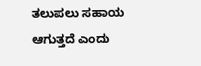ತಲುಪಲು ಸಹಾಯ ಆಗುತ್ತದೆ ಎಂದು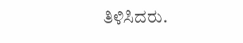ತಿಳಿಸಿದರು.